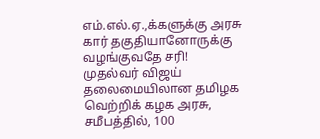எம்.எல்.ஏ.,க்களுக்கு அரசு கார் தகுதியானோருக்கு வழங்குவதே சரி!
முதல்வர் விஜய் தலைமையிலான தமிழக வெற்றிக் கழக அரசு, சமீபத்தில், 100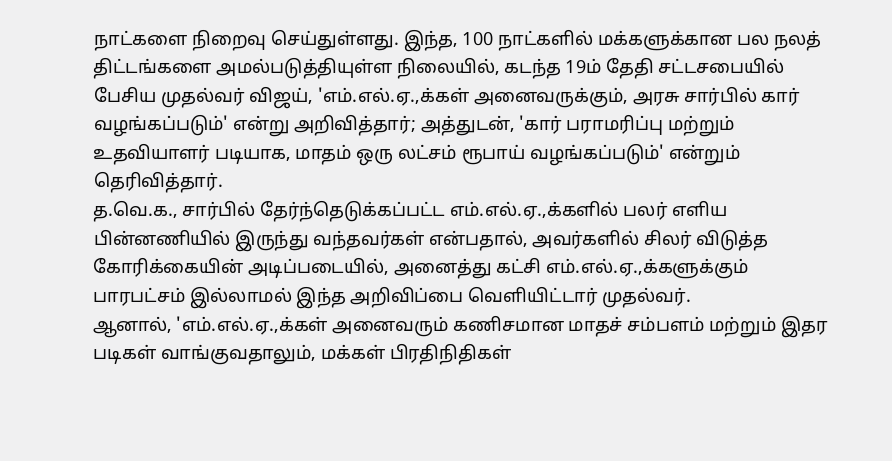நாட்களை நிறைவு செய்துள்ளது. இந்த, 100 நாட்களில் மக்களுக்கான பல நலத் திட்டங்களை அமல்படுத்தியுள்ள நிலையில், கடந்த 19ம் தேதி சட்டசபையில் பேசிய முதல்வர் விஜய், 'எம்.எல்.ஏ.,க்கள் அனைவருக்கும், அரசு சார்பில் கார் வழங்கப்படும்' என்று அறிவித்தார்; அத்துடன், 'கார் பராமரிப்பு மற்றும் உதவியாளர் படியாக, மாதம் ஒரு லட்சம் ரூபாய் வழங்கப்படும்' என்றும் தெரிவித்தார்.
த.வெ.க., சார்பில் தேர்ந்தெடுக்கப்பட்ட எம்.எல்.ஏ.,க்களில் பலர் எளிய பின்னணியில் இருந்து வந்தவர்கள் என்பதால், அவர்களில் சிலர் விடுத்த கோரிக்கையின் அடிப்படையில், அனைத்து கட்சி எம்.எல்.ஏ.,க்களுக்கும் பாரபட்சம் இல்லாமல் இந்த அறிவிப்பை வெளியிட்டார் முதல்வர்.
ஆனால், 'எம்.எல்.ஏ.,க்கள் அனைவரும் கணிசமான மாதச் சம்பளம் மற்றும் இதர படிகள் வாங்குவதாலும், மக்கள் பிரதிநிதிகள்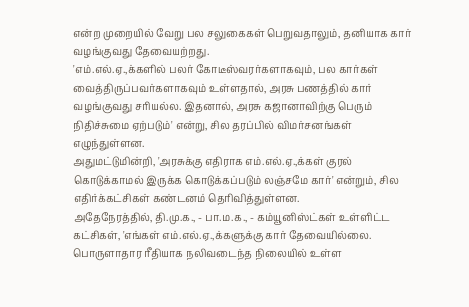என்ற முறையில் வேறு பல சலுகைகள் பெறுவதாலும், தனியாக கார் வழங்குவது தேவையற்றது.
'எம்.எல்.ஏ.,க்களில் பலர் கோடீஸ்வரர்களாகவும், பல கார்கள் வைத்திருப்பவர்களாகவும் உள்ளதால், அரசு பணத்தில் கார் வழங்குவது சரியல்ல. இதனால், அரசு கஜானாவிற்கு பெரும் நிதிச்சுமை ஏற்படும்' என்று, சில தரப்பில் விமர்சனங்கள் எழுந்துள்ளன.
அதுமட்டுமின்றி, 'அரசுக்கு எதிராக எம்.எல்.ஏ.,க்கள் குரல் கொடுக்காமல் இருக்க கொடுக்கப்படும் லஞ்சமே கார்' என்றும், சில எதிர்க்கட்சிகள் கண்டனம் தெரிவித்துள்ளன.
அதேநேரத்தில், தி.மு.க., - பா.ம.க., - கம்யூனிஸ்ட்கள் உள்ளிட்ட கட்சிகள், 'எங்கள் எம்.எல்.ஏ.,க்களுக்கு கார் தேவையில்லை. பொருளாதார ரீதியாக நலிவடைந்த நிலையில் உள்ள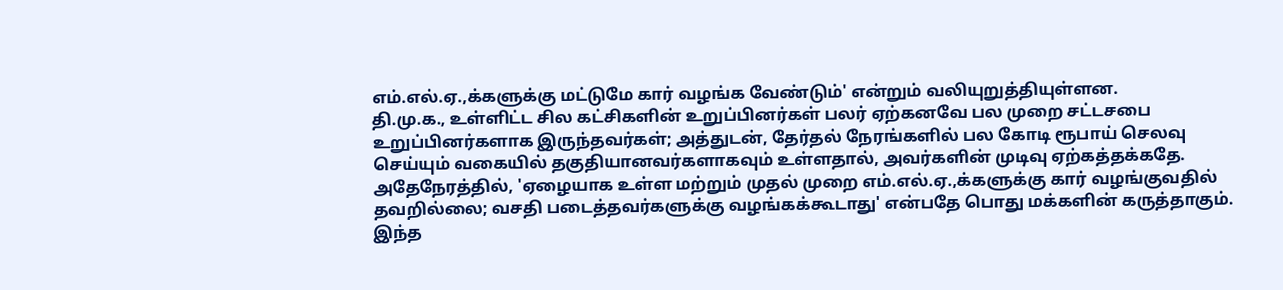எம்.எல்.ஏ.,க்களுக்கு மட்டுமே கார் வழங்க வேண்டும்' என்றும் வலியுறுத்தியுள்ளன.
தி.மு.க., உள்ளிட்ட சில கட்சிகளின் உறுப்பினர்கள் பலர் ஏற்கனவே பல முறை சட்டசபை உறுப்பினர்களாக இருந்தவர்கள்; அத்துடன், தேர்தல் நேரங்களில் பல கோடி ரூபாய் செலவு செய்யும் வகையில் தகுதியானவர்களாகவும் உள்ளதால், அவர்களின் முடிவு ஏற்கத்தக்கதே.
அதேநேரத்தில், 'ஏழையாக உள்ள மற்றும் முதல் முறை எம்.எல்.ஏ.,க்களுக்கு கார் வழங்குவதில் தவறில்லை; வசதி படைத்தவர்களுக்கு வழங்கக்கூடாது' என்பதே பொது மக்களின் கருத்தாகும்.
இந்த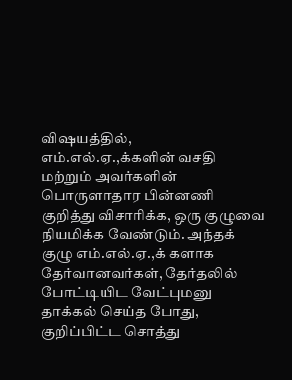விஷயத்தில், எம்.எல்.ஏ.,க்களின் வசதி மற்றும் அவர்களின் பொருளாதார பின்னணி குறித்து விசாரிக்க, ஒரு குழுவை நியமிக்க வேண்டும். அந்தக் குழு எம்.எல்.ஏ.,க் களாக தேர்வானவர்கள், தேர்தலில் போட்டியிட வேட்புமனு தாக்கல் செய்த போது, குறிப்பிட்ட சொத்து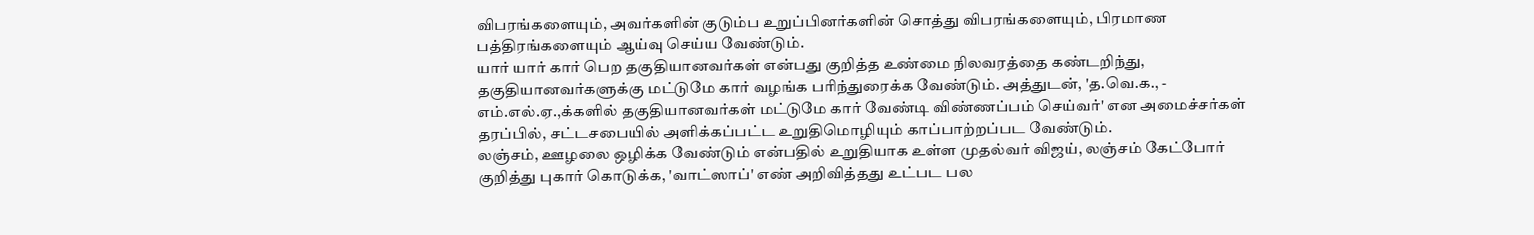விபரங்களையும், அவர்களின் குடும்ப உறுப்பினர்களின் சொத்து விபரங்களையும், பிரமாண பத்திரங்களையும் ஆய்வு செய்ய வேண்டும்.
யார் யார் கார் பெற தகுதியானவர்கள் என்பது குறித்த உண்மை நிலவரத்தை கண்டறிந்து, தகுதியானவர்களுக்கு மட்டுமே கார் வழங்க பரிந்துரைக்க வேண்டும். அத்துடன், 'த.வெ.க., - எம்.எல்.ஏ.,க்களில் தகுதியானவர்கள் மட்டுமே கார் வேண்டி விண்ணப்பம் செய்வர்' என அமைச்சர்கள் தரப்பில், சட்டசபையில் அளிக்கப்பட்ட உறுதிமொழியும் காப்பாற்றப்பட வேண்டும்.
லஞ்சம், ஊழலை ஒழிக்க வேண்டும் என்பதில் உறுதியாக உள்ள முதல்வர் விஜய், லஞ்சம் கேட்போர் குறித்து புகார் கொடுக்க, 'வாட்ஸாப்' எண் அறிவித்தது உட்பட பல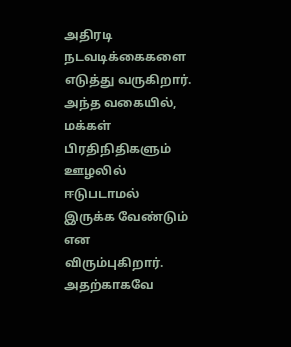அதிரடி நடவடிக்கைகளை எடுத்து வருகிறார்.
அந்த வகையில், மக்கள் பிரதிநிதிகளும் ஊழலில் ஈடுபடாமல் இருக்க வேண்டும் என விரும்புகிறார். அதற்காகவே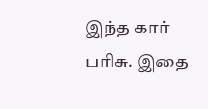இந்த கார் பரிசு. இதை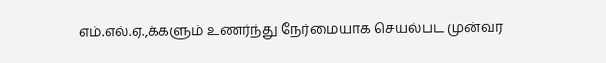எம்.எல்.ஏ.,க்களும் உணர்ந்து நேர்மையாக செயல்பட முன்வர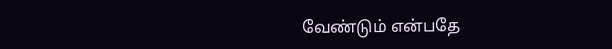வேண்டும் என்பதே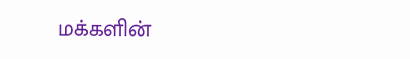மக்களின்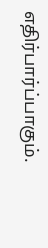எதிர்பார்ப்பாகும்.